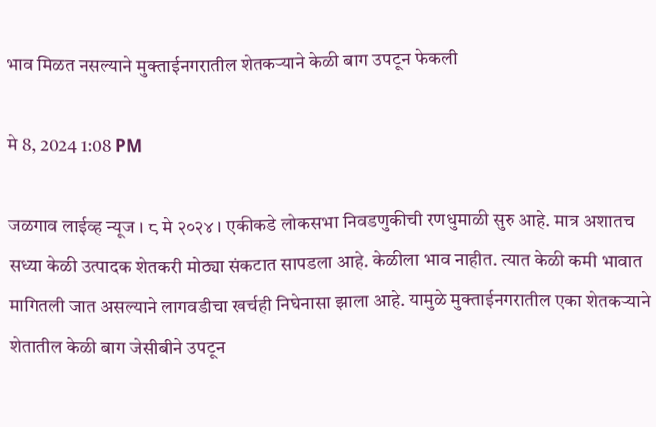भाव मिळत नसल्याने मुक्ताईनगरातील शेतकऱ्याने केळी बाग उपटून फेकली

मे 8, 2024 1:08 PM

जळगाव लाईव्ह न्यूज । ८ मे २०२४ । एकीकडे लोकसभा निवडणुकीची रणधुमाळी सुरु आहे. मात्र अशातच सध्या केळी उत्पादक शेतकरी मोठ्या संकटात सापडला आहे. केळीला भाव नाहीत. त्यात केळी कमी भावात मागितली जात असल्याने लागवडीचा खर्चही निघेनासा झाला आहे. यामुळे मुक्ताईनगरातील एका शेतकऱ्याने शेतातील केळी बाग जेसीबीने उपटून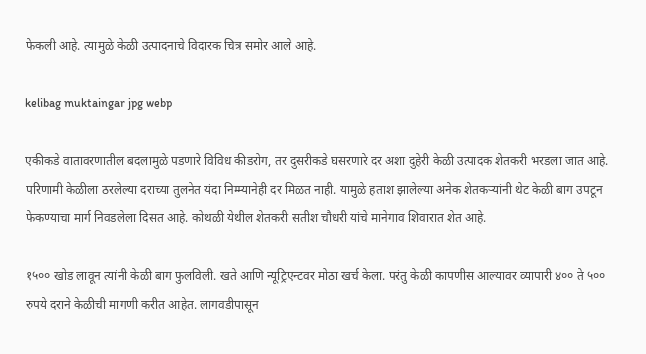फेकली आहे. त्यामुळे केळी उत्पादनाचे विदारक चित्र समोर आले आहे.

kelibag muktaingar jpg webp

एकीकडे वातावरणातील बदलामुळे पडणारे विविध कीडरोग, तर दुसरीकडे घसरणारे दर अशा दुहेरी केळी उत्पादक शेतकरी भरडला जात आहे. परिणामी केळीला ठरलेल्या दराच्या तुलनेत यंदा निम्म्यानेही दर मिळत नाही. यामुळे हताश झालेल्या अनेक शेतकऱ्यांनी थेट केळी बाग उपटून फेकण्याचा मार्ग निवडलेला दिसत आहे. कोथळी येथील शेतकरी सतीश चौधरी यांचे मानेगाव शिवारात शेत आहे.

१५०० खोड लावून त्यांनी केळी बाग फुलविली. खते आणि न्यूट्रिएन्टवर मोठा खर्च केला. परंतु केळी कापणीस आल्यावर व्यापारी ४०० ते ५०० रुपये दराने केळीची मागणी करीत आहेत. लागवडीपासून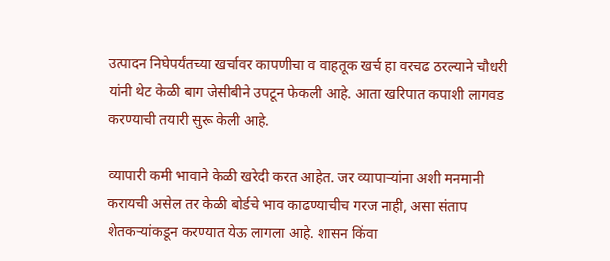उत्पादन निघेपर्यंतच्या खर्चावर कापणीचा व वाहतूक खर्च हा वरचढ ठरल्याने चौधरी यांनी थेट केळी बाग जेसीबीने उपटून फेकली आहे. आता खरिपात कपाशी लागवड करण्याची तयारी सुरू केली आहे.

व्यापारी कमी भावाने केळी खरेदी करत आहेत. जर व्यापाऱ्यांना अशी मनमानी करायची असेल तर केळी बोर्डचे भाव काढण्याचीच गरज नाही, असा संताप शेतकऱ्यांकडून करण्यात येऊ लागला आहे. शासन किंवा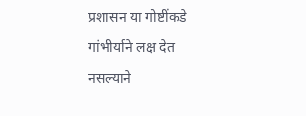प्रशासन या गोष्टींकडे गांभीर्याने लक्ष देत नसल्याने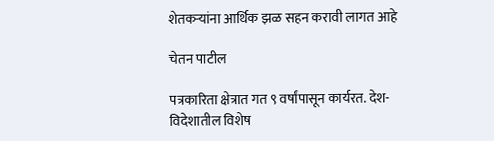शेतकऱ्यांना आर्थिक झळ सहन करावी लागत आहे

चेतन पाटील

पत्रकारिता क्षेत्रात गत ९ वर्षांपासून कार्यरत. देश-विदेशातील विशेष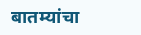बातम्यांचा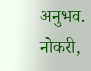अनुभव. नोकरी,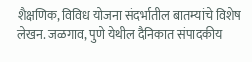शैक्षणिक, विविध योजना संदर्भातील बातम्यांचे विशेष लेखन. जळगाव, पुणे येथील दैनिकात संपादकीय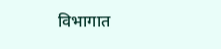विभागात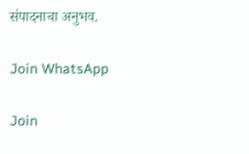संपादनाचा अनुभव.

Join WhatsApp

Join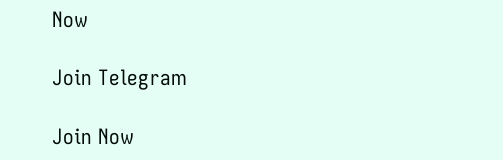Now

Join Telegram

Join Now